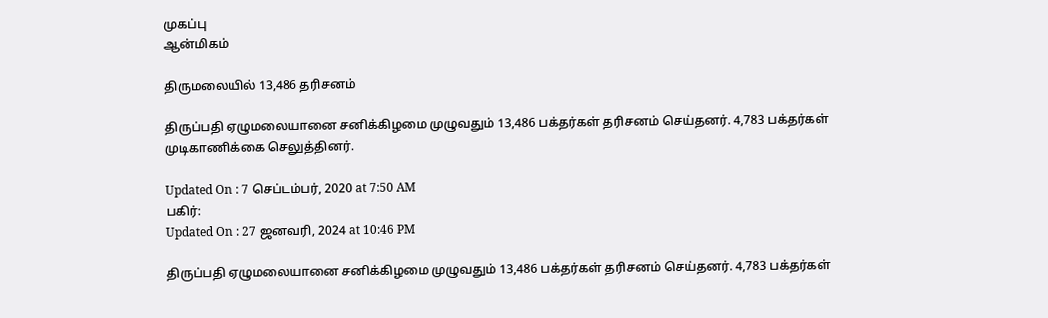முகப்பு
ஆன்மிகம்

திருமலையில் 13,486 தரிசனம்

திருப்பதி ஏழுமலையானை சனிக்கிழமை முழுவதும் 13,486 பக்தர்கள் தரிசனம் செய்தனர். 4,783 பக்தர்கள் முடிகாணிக்கை செலுத்தினர்.

Updated On : 7 செப்டம்பர், 2020 at 7:50 AM
பகிர்:
Updated On : 27 ஜனவரி, 2024 at 10:46 PM

திருப்பதி ஏழுமலையானை சனிக்கிழமை முழுவதும் 13,486 பக்தர்கள் தரிசனம் செய்தனர். 4,783 பக்தர்கள்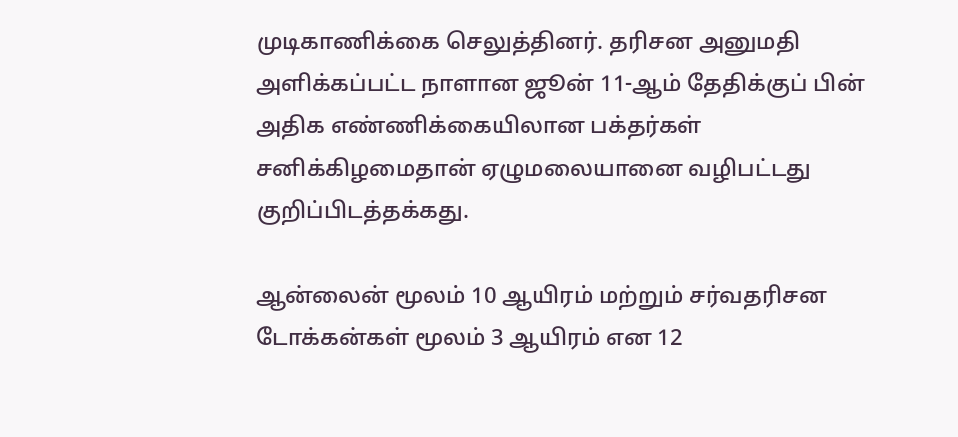முடிகாணிக்கை செலுத்தினர். தரிசன அனுமதி அளிக்கப்பட்ட நாளான ஜூன் 11-ஆம் தேதிக்குப் பின் அதிக எண்ணிக்கையிலான பக்தர்கள் சனிக்கிழமைதான் ஏழுமலையானை வழிபட்டது குறிப்பிடத்தக்கது.

ஆன்லைன் மூலம் 10 ஆயிரம் மற்றும் சர்வதரிசன டோக்கன்கள் மூலம் 3 ஆயிரம் என 12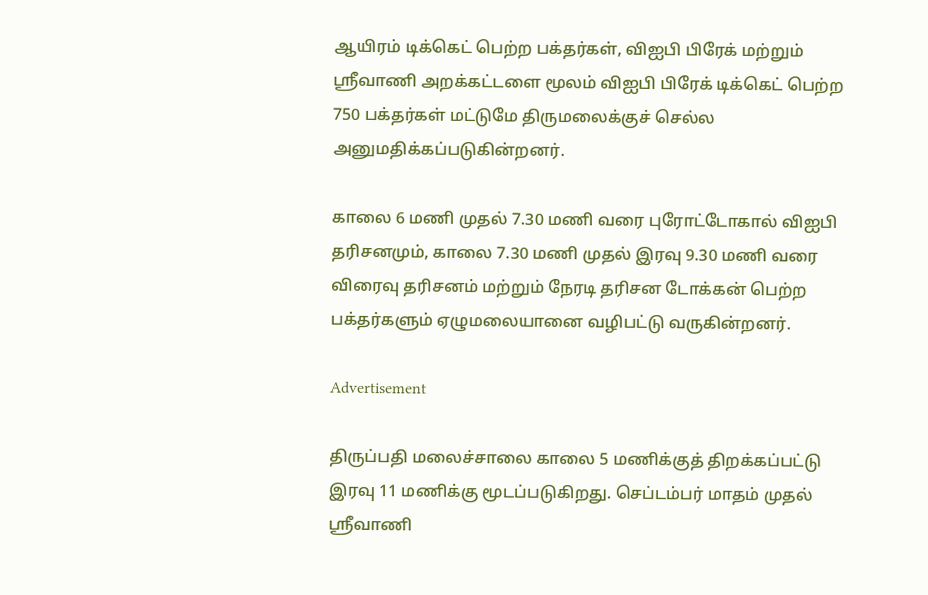ஆயிரம் டிக்கெட் பெற்ற பக்தர்கள், விஐபி பிரேக் மற்றும் ஸ்ரீவாணி அறக்கட்டளை மூலம் விஐபி பிரேக் டிக்கெட் பெற்ற 750 பக்தர்கள் மட்டுமே திருமலைக்குச் செல்ல அனுமதிக்கப்படுகின்றனர்.

காலை 6 மணி முதல் 7.30 மணி வரை புரோட்டோகால் விஐபி தரிசனமும், காலை 7.30 மணி முதல் இரவு 9.30 மணி வரை விரைவு தரிசனம் மற்றும் நேரடி தரிசன டோக்கன் பெற்ற பக்தர்களும் ஏழுமலையானை வழிபட்டு வருகின்றனர்.

Advertisement

திருப்பதி மலைச்சாலை காலை 5 மணிக்குத் திறக்கப்பட்டு இரவு 11 மணிக்கு மூடப்படுகிறது. செப்டம்பர் மாதம் முதல் ஸ்ரீவாணி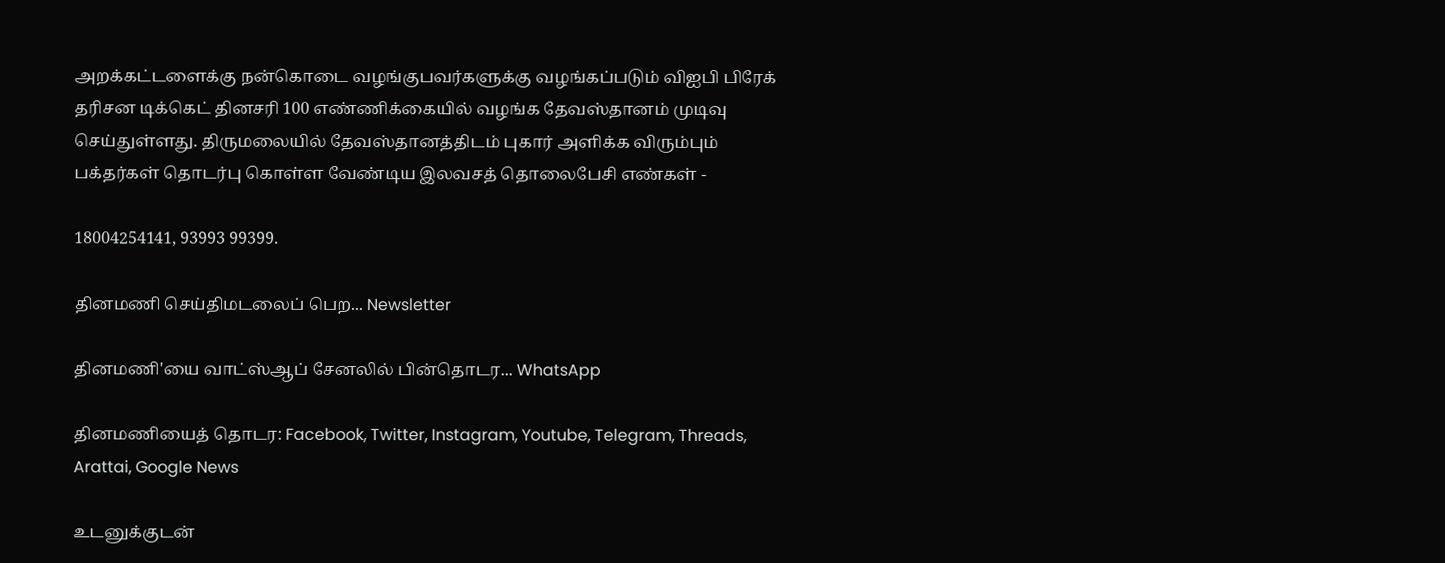அறக்கட்டளைக்கு நன்கொடை வழங்குபவர்களுக்கு வழங்கப்படும் விஐபி பிரேக் தரிசன டிக்கெட் தினசரி 100 எண்ணிக்கையில் வழங்க தேவஸ்தானம் முடிவு செய்துள்ளது. திருமலையில் தேவஸ்தானத்திடம் புகார் அளிக்க விரும்பும் பக்தர்கள் தொடர்பு கொள்ள வேண்டிய இலவசத் தொலைபேசி எண்கள் -

18004254141, 93993 99399.

தினமணி செய்திமடலைப் பெற... Newsletter

தினமணி'யை வாட்ஸ்ஆப் சேனலில் பின்தொடர... WhatsApp

தினமணியைத் தொடர: Facebook, Twitter, Instagram, Youtube, Telegram, Threads, Arattai, Google News

உடனுக்குடன்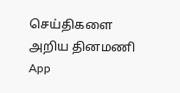செய்திகளை அறிய தினமணி App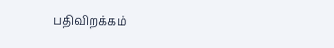பதிவிறக்கம்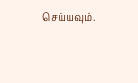செய்யவும்.